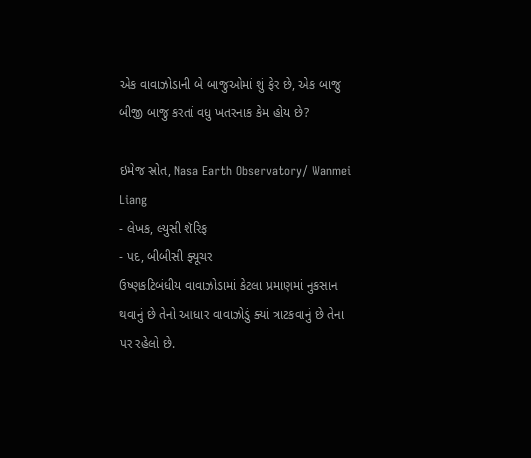એક વાવાઝોડાની બે બાજુઓમાં શું ફેર છે, એક બાજુ બીજી બાજુ કરતાં વધુ ખતરનાક કેમ હોય છે?

ઇમેજ સ્રોત, Nasa Earth Observatory/ Wanmei Liang
- લેખક, લ્યુસી શૅરિફ
- પદ, બીબીસી ફ્યૂચર
ઉષ્ણકટિબંધીય વાવાઝોડામાં કેટલા પ્રમાણમાં નુકસાન થવાનું છે તેનો આધાર વાવાઝોડું ક્યાં ત્રાટકવાનું છે તેના પર રહેલો છે.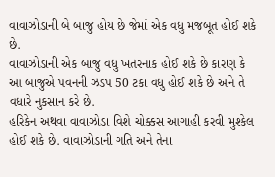વાવાઝોડાની બે બાજુ હોય છે જેમાં એક વધુ મજબૂત હોઈ શકે છે.
વાવાઝોડાની એક બાજુ વધુ ખતરનાક હોઈ શકે છે કારણ કે આ બાજુએ પવનની ઝડપ 50 ટકા વધુ હોઈ શકે છે અને તે વધારે નુકસાન કરે છે.
હરિકેન અથવા વાવાઝોડા વિશે ચોક્કસ આગાહી કરવી મુશ્કેલ હોઈ શકે છે. વાવાઝોડાની ગતિ અને તેના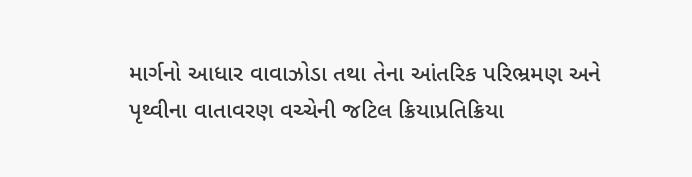માર્ગનો આધાર વાવાઝોડા તથા તેના આંતરિક પરિભ્રમણ અને પૃથ્વીના વાતાવરણ વચ્ચેની જટિલ ક્રિયાપ્રતિક્રિયા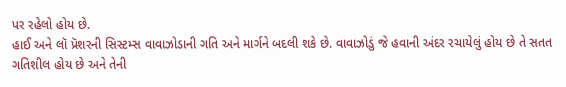પર રહેલો હોય છે.
હાઈ અને લૉ પ્રૅશરની સિસ્ટમ્સ વાવાઝોડાની ગતિ અને માર્ગને બદલી શકે છે. વાવાઝોડું જે હવાની અંદર રચાયેલું હોય છે તે સતત ગતિશીલ હોય છે અને તેની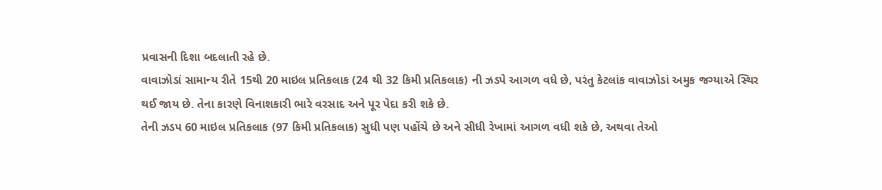પ્રવાસની દિશા બદલાતી રહે છે.
વાવાઝોડાં સામાન્ય રીતે 15થી 20 માઇલ પ્રતિકલાક (24 થી 32 કિમી પ્રતિકલાક) ની ઝડપે આગળ વધે છે, પરંતુ કેટલાંક વાવાઝોડાં અમુક જગ્યાએ સ્થિર થઈ જાય છે. તેના કારણે વિનાશકારી ભારે વરસાદ અને પૂર પેદા કરી શકે છે.
તેની ઝડપ 60 માઇલ પ્રતિકલાક (97 કિમી પ્રતિકલાક) સુધી પણ પહોંચે છે અને સીધી રેખામાં આગળ વધી શકે છે, અથવા તેઓ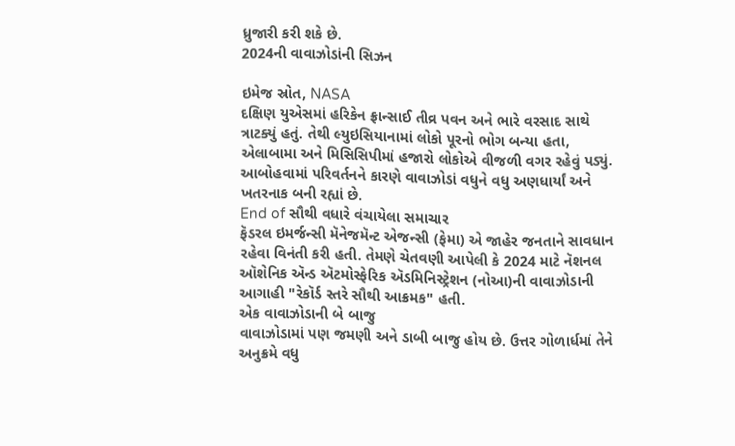ધ્રુજારી કરી શકે છે.
2024ની વાવાઝોડાંની સિઝન

ઇમેજ સ્રોત, NASA
દક્ષિણ યુએસમાં હરિકેન ફ્રાન્સાઈ તીવ્ર પવન અને ભારે વરસાદ સાથે ત્રાટક્યું હતું. તેથી લ્યુઇસિયાનામાં લોકો પૂરનો ભોગ બન્યા હતા, એલાબામા અને મિસિસિપીમાં હજારો લોકોએ વીજળી વગર રહેવું પડ્યું.
આબોહવામાં પરિવર્તનને કારણે વાવાઝોડાં વધુને વધુ અણધાર્યાં અને ખતરનાક બની રહ્યાં છે.
End of સૌથી વધારે વંચાયેલા સમાચાર
ફૅડરલ ઇમર્જન્સી મૅનેજમૅન્ટ એજન્સી (ફેમા) એ જાહેર જનતાને સાવધાન રહેવા વિનંતી કરી હતી. તેમણે ચેતવણી આપેલી કે 2024 માટે નૅશનલ ઑશેનિક ઍન્ડ ઍટમોસ્ફેરિક ઍડમિનિસ્ટ્રેશન (નોઆ)ની વાવાઝોડાની આગાહી "રેકૉર્ડ સ્તરે સૌથી આક્રમક" હતી.
એક વાવાઝોડાની બે બાજુ
વાવાઝોડામાં પણ જમણી અને ડાબી બાજુ હોય છે. ઉત્તર ગોળાર્ધમાં તેને અનુક્રમે વધુ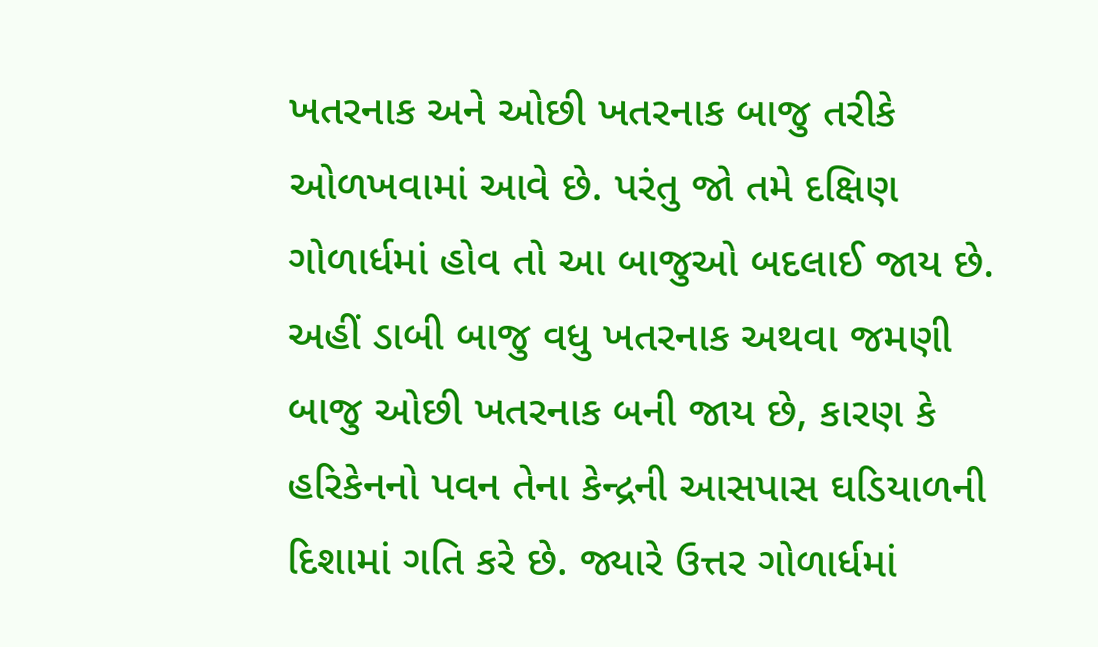ખતરનાક અને ઓછી ખતરનાક બાજુ તરીકે ઓળખવામાં આવે છે. પરંતુ જો તમે દક્ષિણ ગોળાર્ધમાં હોવ તો આ બાજુઓ બદલાઈ જાય છે.
અહીં ડાબી બાજુ વધુ ખતરનાક અથવા જમણી બાજુ ઓછી ખતરનાક બની જાય છે, કારણ કે હરિકેનનો પવન તેના કેન્દ્રની આસપાસ ઘડિયાળની દિશામાં ગતિ કરે છે. જ્યારે ઉત્તર ગોળાર્ધમાં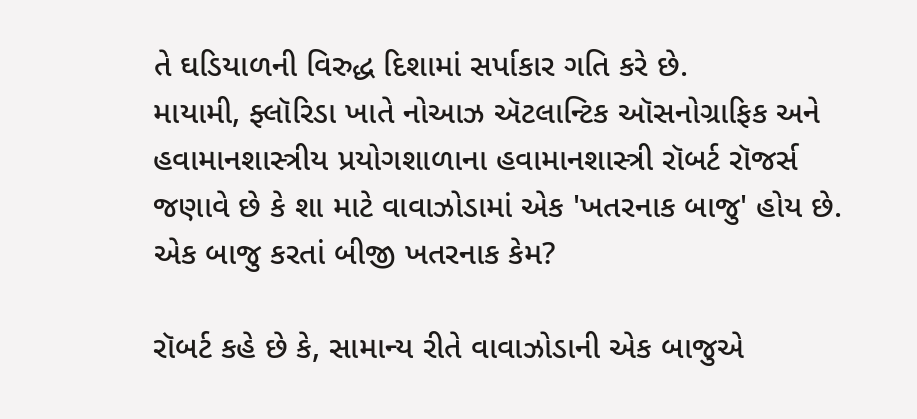તે ઘડિયાળની વિરુદ્ધ દિશામાં સર્પાકાર ગતિ કરે છે.
માયામી, ફ્લૉરિડા ખાતે નોઆઝ ઍટલાન્ટિક ઑસનોગ્રાફિક અને હવામાનશાસ્ત્રીય પ્રયોગશાળાના હવામાનશાસ્ત્રી રૉબર્ટ રૉજર્સ જણાવે છે કે શા માટે વાવાઝોડામાં એક 'ખતરનાક બાજુ' હોય છે.
એક બાજુ કરતાં બીજી ખતરનાક કેમ?

રૉબર્ટ કહે છે કે, સામાન્ય રીતે વાવાઝોડાની એક બાજુએ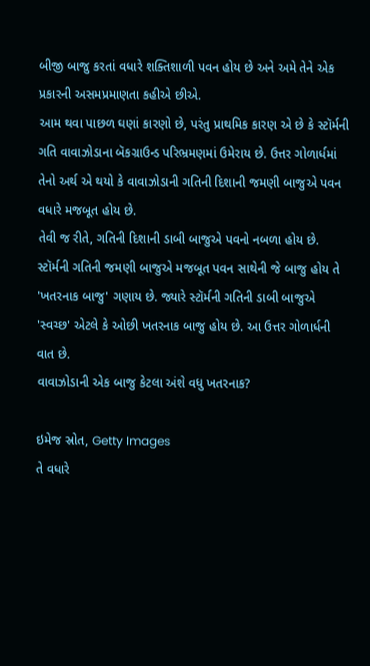બીજી બાજુ કરતાં વધારે શક્તિશાળી પવન હોય છે અને અમે તેને એક પ્રકારની અસમપ્રમાણતા કહીએ છીએ.
આમ થવા પાછળ ઘણાં કારણો છે, પરંતુ પ્રાથમિક કારણ એ છે કે સ્ટૉર્મની ગતિ વાવાઝોડાના બૅકગ્રાઉન્ડ પરિભ્રમણમાં ઉમેરાય છે. ઉત્તર ગોળાર્ધમાં તેનો અર્થ એ થયો કે વાવાઝોડાની ગતિની દિશાની જમણી બાજુએ પવન વધારે મજબૂત હોય છે.
તેવી જ રીતે, ગતિની દિશાની ડાબી બાજુએ પવનો નબળા હોય છે. સ્ટૉર્મની ગતિની જમણી બાજુએ મજબૂત પવન સાથેની જે બાજુ હોય તે 'ખતરનાક બાજુ' ગણાય છે. જ્યારે સ્ટૉર્મની ગતિની ડાબી બાજુએ 'સ્વચ્છ' એટલે કે ઓછી ખતરનાક બાજુ હોય છે. આ ઉત્તર ગોળાર્ધની વાત છે.
વાવાઝોડાની એક બાજુ કેટલા અંશે વધુ ખતરનાક?

ઇમેજ સ્રોત, Getty Images
તે વધારે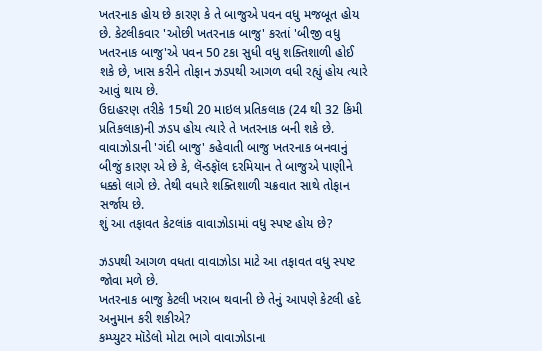ખતરનાક હોય છે કારણ કે તે બાજુએ પવન વધુ મજબૂત હોય છે. કેટલીકવાર 'ઓછી ખતરનાક બાજુ' કરતાં 'બીજી વધુ ખતરનાક બાજુ'એ પવન 50 ટકા સુધી વધુ શક્તિશાળી હોઈ શકે છે, ખાસ કરીને તોફાન ઝડપથી આગળ વધી રહ્યું હોય ત્યારે આવું થાય છે.
ઉદાહરણ તરીકે 15થી 20 માઇલ પ્રતિકલાક (24 થી 32 કિમી પ્રતિકલાક)ની ઝડપ હોય ત્યારે તે ખતરનાક બની શકે છે.
વાવાઝોડાની 'ગંદી બાજુ' કહેવાતી બાજુ ખતરનાક બનવાનું બીજું કારણ એ છે કે, લૅન્ડફૉલ દરમિયાન તે બાજુએ પાણીને ધક્કો લાગે છે. તેથી વધારે શક્તિશાળી ચક્રવાત સાથે તોફાન સર્જાય છે.
શું આ તફાવત કેટલાંક વાવાઝોડામાં વધુ સ્પષ્ટ હોય છે?

ઝડપથી આગળ વધતા વાવાઝોડા માટે આ તફાવત વધુ સ્પષ્ટ જોવા મળે છે.
ખતરનાક બાજુ કેટલી ખરાબ થવાની છે તેનું આપણે કેટલી હદે અનુમાન કરી શકીએ?
કમ્પ્યુટર મૉડેલો મોટા ભાગે વાવાઝોડાના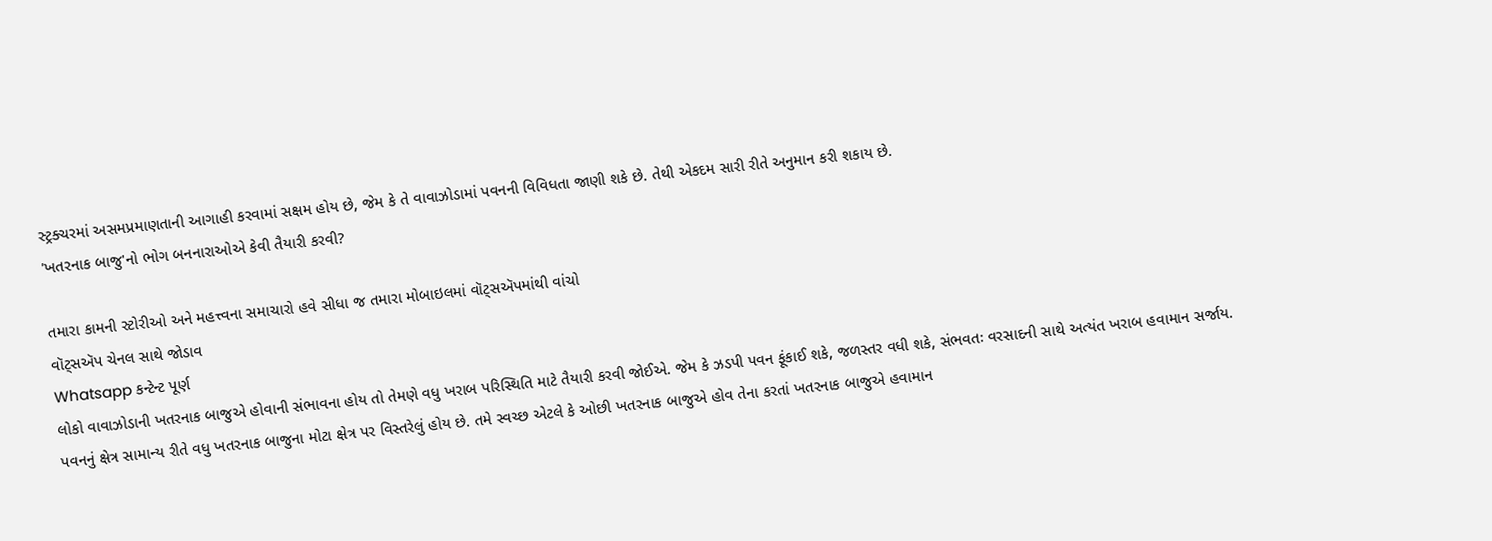સ્ટ્રક્ચરમાં અસમપ્રમાણતાની આગાહી કરવામાં સક્ષમ હોય છે, જેમ કે તે વાવાઝોડામાં પવનની વિવિધતા જાણી શકે છે. તેથી એકદમ સારી રીતે અનુમાન કરી શકાય છે.
'ખતરનાક બાજુ'નો ભોગ બનનારાઓએ કેવી તૈયારી કરવી?

તમારા કામની સ્ટોરીઓ અને મહત્ત્વના સમાચારો હવે સીધા જ તમારા મોબાઇલમાં વૉટ્સઍપમાંથી વાંચો
વૉટ્સઍપ ચેનલ સાથે જોડાવ
Whatsapp કન્ટેન્ટ પૂર્ણ
લોકો વાવાઝોડાની ખતરનાક બાજુએ હોવાની સંભાવના હોય તો તેમણે વધુ ખરાબ પરિસ્થિતિ માટે તૈયારી કરવી જોઈએ. જેમ કે ઝડપી પવન ફૂંકાઈ શકે, જળસ્તર વધી શકે, સંભવતઃ વરસાદની સાથે અત્યંત ખરાબ હવામાન સર્જાય.
પવનનું ક્ષેત્ર સામાન્ય રીતે વધુ ખતરનાક બાજુના મોટા ક્ષેત્ર પર વિસ્તરેલું હોય છે. તમે સ્વચ્છ એટલે કે ઓછી ખતરનાક બાજુએ હોવ તેના કરતાં ખતરનાક બાજુએ હવામાન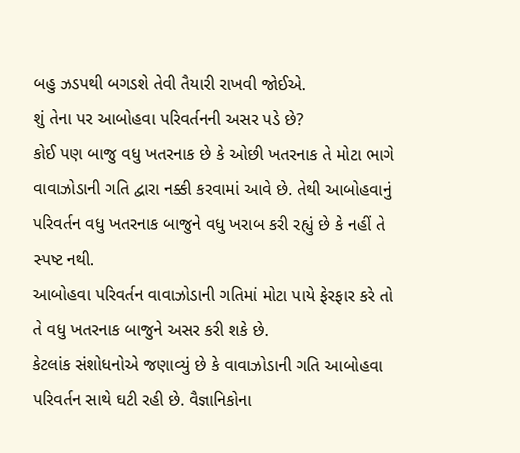બહુ ઝડપથી બગડશે તેવી તૈયારી રાખવી જોઈએ.
શું તેના પર આબોહવા પરિવર્તનની અસર પડે છે?
કોઈ પણ બાજુ વધુ ખતરનાક છે કે ઓછી ખતરનાક તે મોટા ભાગે વાવાઝોડાની ગતિ દ્વારા નક્કી કરવામાં આવે છે. તેથી આબોહવાનું પરિવર્તન વધુ ખતરનાક બાજુને વધુ ખરાબ કરી રહ્યું છે કે નહીં તે સ્પષ્ટ નથી.
આબોહવા પરિવર્તન વાવાઝોડાની ગતિમાં મોટા પાયે ફેરફાર કરે તો તે વધુ ખતરનાક બાજુને અસર કરી શકે છે.
કેટલાંક સંશોધનોએ જણાવ્યું છે કે વાવાઝોડાની ગતિ આબોહવા પરિવર્તન સાથે ઘટી રહી છે. વૈજ્ઞાનિકોના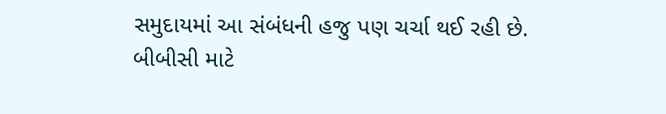સમુદાયમાં આ સંબંધની હજુ પણ ચર્ચા થઈ રહી છે.
બીબીસી માટે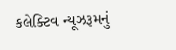કલેક્ટિવ ન્યૂઝરૂમનું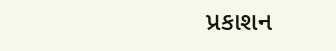પ્રકાશન